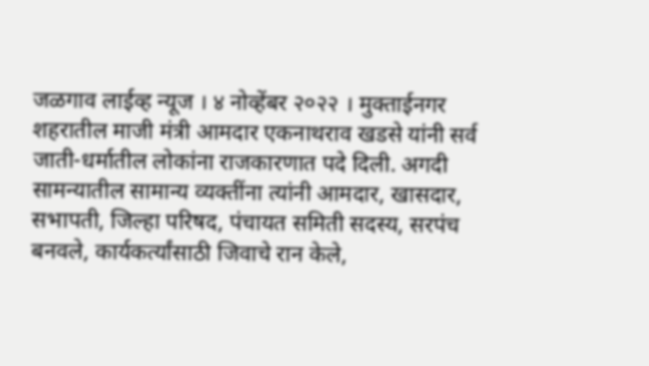जळगाव लाईव्ह न्यूज । ४ नोव्हेंबर २०२२ । मुक्ताईनगर शहरातील माजी मंत्री आमदार एकनाथराव खडसे यांनी सर्व जाती-धर्मातील लोकांना राजकारणात पदे दिली. अगदी सामन्यातील सामान्य व्यक्तींना त्यांनी आमदार, खासदार, सभापती, जिल्हा परिषद, पंचायत समिती सदस्य, सरपंच बनवले, कार्यकर्त्यांसाठी जिवाचे रान केले,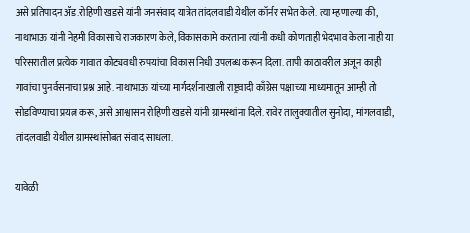असे प्रतिपादन ॲड.रोहिणी खडसे यांनी जनसंवाद यात्रेत तांदलवाडी येथील कॉर्नर सभेत केले. त्या म्हणाल्या की, नाथाभाऊ यांनी नेहमी विकासाचे राजकारण केले, विकासकामे करताना त्यांनी कधी कोणताही भेदभाव केला नाही या परिसरातील प्रत्येक गावात कोट्यवधी रुपयांचा विकास निधी उपलब्ध करून दिला. तापी काठावरील अजून काही गावांचा पुनर्वसनाचा प्रश्न आहे. नाथाभाऊ यांच्या मार्गदर्शनाखाली राष्ट्रवादी काँग्रेस पक्षाच्या माध्यमातून आम्ही तो सोडविण्याचा प्रयत्न करू, असे आश्वासन रोहिणी खडसे यांनी ग्रामस्थांना दिले. रावेर तालुक्यातील सुनोदा, मांगलवाडी, तांदलवाडी येथील ग्रामस्थांसोबत संवाद साधला.

यावेळी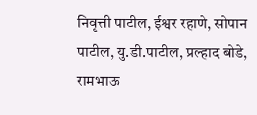निवृत्ती पाटील, ईश्वर रहाणे, सोपान पाटील, यु.डी.पाटील, प्रल्हाद बोडे, रामभाऊ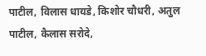पाटील, विलास धायडे, किशोर चौधरी, अतुल पाटील, कैलास सरोदे,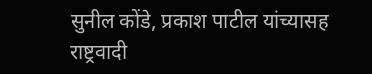सुनील कोंडे, प्रकाश पाटील यांच्यासह राष्ट्रवादी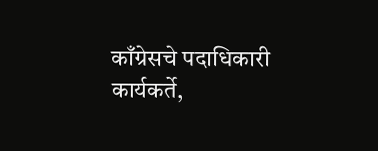काँग्रेसचे पदाधिकारी कार्यकर्ते,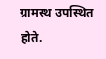ग्रामस्थ उपस्थित होते.